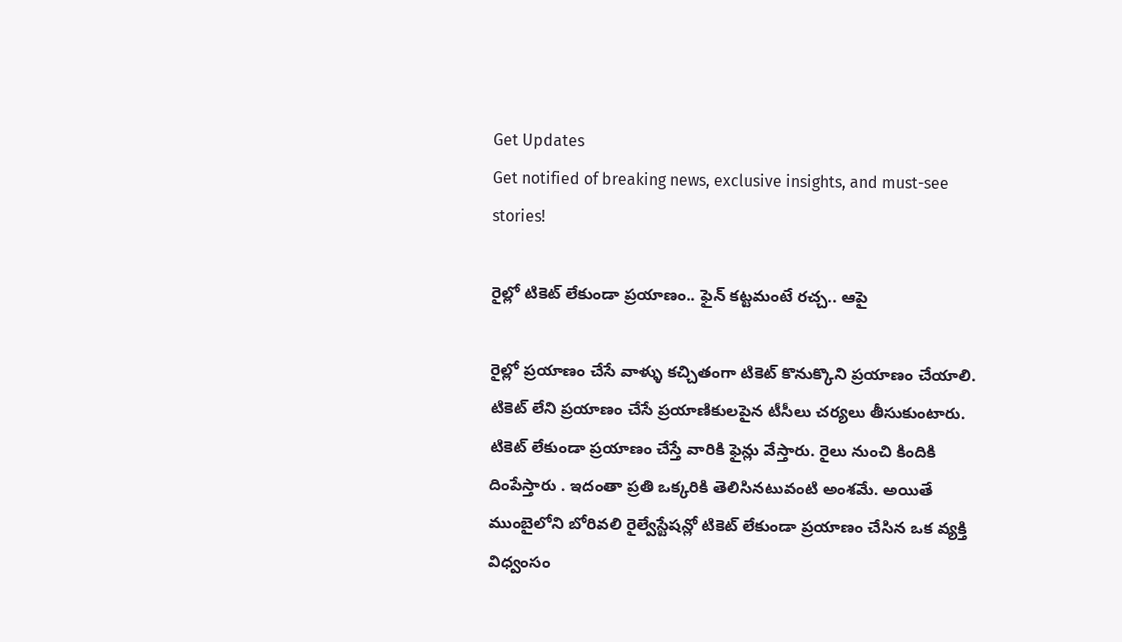Get Updates
Get notified of breaking news, exclusive insights, and must-see stories!

రైల్లో టికెట్ లేకుండా ప్రయాణం.. ఫైన్ కట్టమంటే రచ్చ.. ఆపై

రైల్లో ప్రయాణం చేసే వాళ్ళు కచ్చితంగా టికెట్ కొనుక్కొని ప్రయాణం చేయాలి. టికెట్ లేని ప్రయాణం చేసే ప్రయాణికులపైన టీసీలు చర్యలు తీసుకుంటారు. టికెట్ లేకుండా ప్రయాణం చేస్తే వారికి ఫైన్లు వేస్తారు. రైలు నుంచి కిందికి దింపేస్తారు . ఇదంతా ప్రతి ఒక్కరికి తెలిసినటువంటి అంశమే. అయితే ముంబైలోని బోరివలి రైల్వేస్టేషన్లో టికెట్ లేకుండా ప్రయాణం చేసిన ఒక వ్యక్తి విధ్వంసం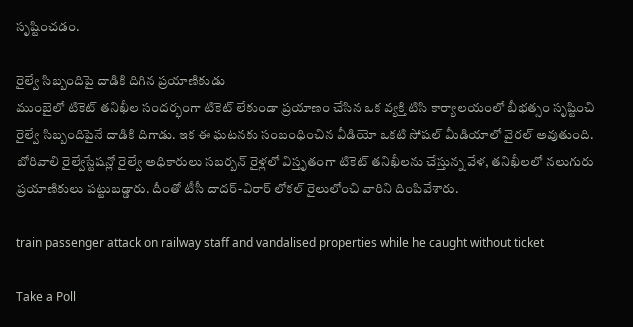సృష్టించడం.

రైల్వే సిబ్బందిపై దాడికి దిగిన ప్రయాణికుడు
ముంబైలో టికెట్ తనిఖీల సందర్భంగా టికెట్ లేకుండా ప్రయాణం చేసిన ఒక వ్యక్తి టిసి కార్యాలయంలో బీభత్సం సృష్టించి రైల్వే సిబ్బందిపైనే దాడికి దిగాడు. ఇక ఈ ఘటనకు సంబంధించిన వీడియో ఒకటి సోషల్ మీడియాలో వైరల్ అవుతుంది. బోరివాలి రైల్వేస్టేషన్లో రైల్వే అధికారులు సబర్బన్ రైళ్లలో విస్తృతంగా టికెట్ తనిఖీలను చేస్తున్న వేళ, తనిఖీలలో నలుగురు ప్రయాణికులు పట్టుబడ్డారు. దీంతో టీసీ దాదర్-విరార్ లోకల్ రైలులోంచి వారిని దింపివేశారు.

train passenger attack on railway staff and vandalised properties while he caught without ticket

Take a Poll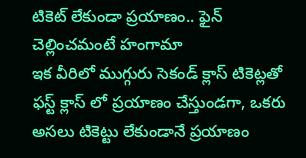టికెట్ లేకుండా ప్రయాణం.. ఫైన్ చెల్లించమంటే హంగామా
ఇక వీరిలో ముగ్గురు సెకండ్ క్లాస్ టికెట్లతో ఫస్ట్ క్లాస్ లో ప్రయాణం చేస్తుండగా, ఒకరు అసలు టికెట్టు లేకుండానే ప్రయాణం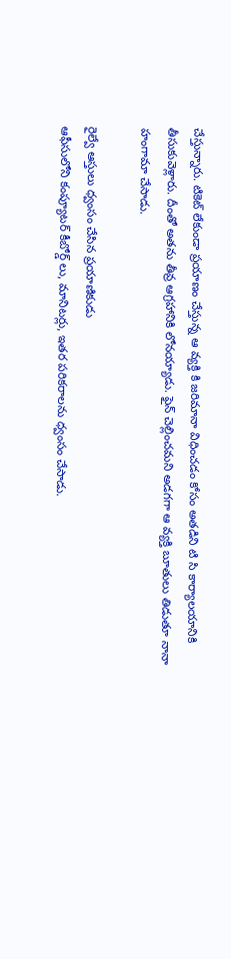చేస్తున్నారు. టికెట్ లేకుండా ప్రయాణం చేస్తున్న ఆ వ్యక్తి కి జరిమానా విధించడం కోసం అతడిని టి సి కార్యాలయానికి తీసుకువెళ్లారు. దీంతో అతను తీవ్ర ఆగ్రహానికి లోనయ్యాడు. ఫైన్ చెల్లించమని అడగగా ఆ వ్యక్తి బూతులు తిడుతూ నానా హంగామా చేసాడు.

రైల్వే ఆస్తులు ధ్వంసం చేసిన ప్రయాణికుడు
ఆఫీసులోని కంప్యూటర్ కీబోర్డ్ లు, మానిటర్లు, ఇతర పరికరాలను ధ్వంసం చేసాడు.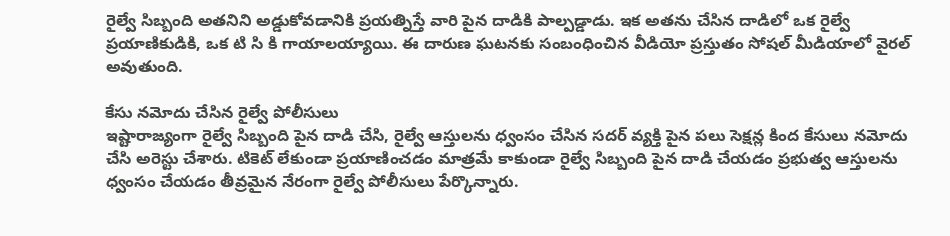రైల్వే సిబ్బంది అతనిని అడ్డుకోవడానికి ప్రయత్నిస్తే వారి పైన దాడికి పాల్పడ్డాడు. ఇక అతను చేసిన దాడిలో ఒక రైల్వే ప్రయాణికుడికి, ఒక టి సి కి గాయాలయ్యాయి. ఈ దారుణ ఘటనకు సంబంధించిన వీడియో ప్రస్తుతం సోషల్ మీడియాలో వైరల్ అవుతుంది.

కేసు నమోదు చేసిన రైల్వే పోలీసులు
ఇష్టారాజ్యంగా రైల్వే సిబ్బంది పైన దాడి చేసి, రైల్వే ఆస్తులను ధ్వంసం చేసిన సదర్ వ్యక్తి పైన పలు సెక్షన్ల కింద కేసులు నమోదు చేసి అరెస్టు చేశారు. టికెట్ లేకుండా ప్రయాణించడం మాత్రమే కాకుండా రైల్వే సిబ్బంది పైన దాడి చేయడం ప్రభుత్వ ఆస్తులను ధ్వంసం చేయడం తీవ్రమైన నేరంగా రైల్వే పోలీసులు పేర్కొన్నారు.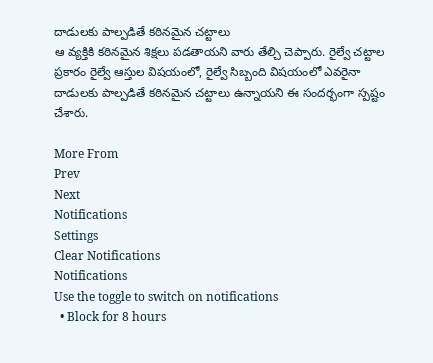దాడులకు పాల్పడితే కఠినమైన చట్టాలు
ఆ వ్యక్తికి కఠినమైన శిక్షలు పడతాయని వారు తేల్చి చెప్పారు. రైల్వే చట్టాల ప్రకారం రైల్వే ఆస్తుల విషయంలో, రైల్వే సిబ్బంది విషయంలో ఎవరైనా దాడులకు పాల్పడితే కఠినమైన చట్టాలు ఉన్నాయని ఈ సందర్భంగా స్పష్టం చేశారు.

More From
Prev
Next
Notifications
Settings
Clear Notifications
Notifications
Use the toggle to switch on notifications
  • Block for 8 hours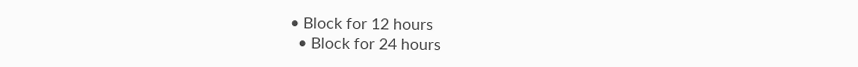• Block for 12 hours
  • Block for 24 hours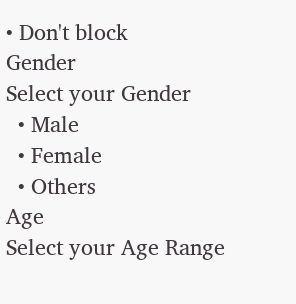• Don't block
Gender
Select your Gender
  • Male
  • Female
  • Others
Age
Select your Age Range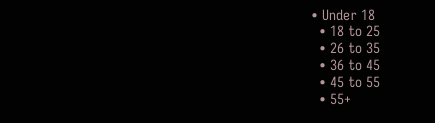• Under 18
  • 18 to 25
  • 26 to 35
  • 36 to 45
  • 45 to 55
  • 55+